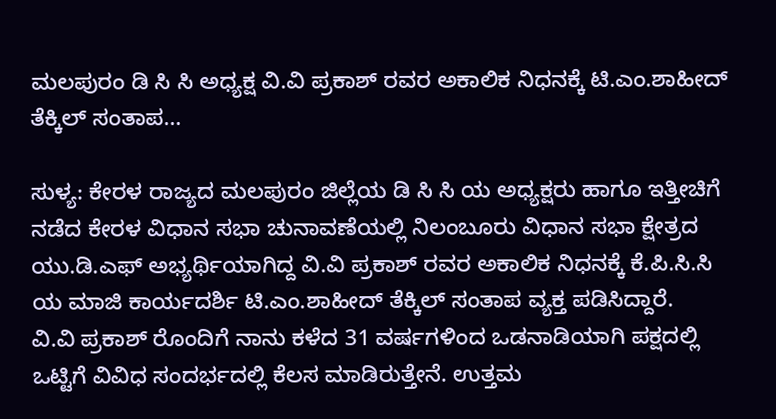ಮಲಪುರಂ ಡಿ ಸಿ ಸಿ ಅಧ್ಯಕ್ಷ ವಿ.ವಿ ಪ್ರಕಾಶ್ ರವರ ಅಕಾಲಿಕ ನಿಧನಕ್ಕೆ ಟಿ.ಎಂ.ಶಾಹೀದ್ ತೆಕ್ಕಿಲ್ ಸಂತಾಪ…

ಸುಳ್ಯ: ಕೇರಳ ರಾಜ್ಯದ ಮಲಪುರಂ ಜಿಲ್ಲೆಯ ಡಿ ಸಿ ಸಿ ಯ ಅಧ್ಯಕ್ಷರು ಹಾಗೂ ಇತ್ತೀಚಿಗೆ ನಡೆದ ಕೇರಳ ವಿಧಾನ ಸಭಾ ಚುನಾವಣೆಯಲ್ಲಿ ನಿಲಂಬೂರು ವಿಧಾನ ಸಭಾ ಕ್ಷೇತ್ರದ ಯು.ಡಿ.ಎಫ್ ಅಭ್ಯರ್ಥಿಯಾಗಿದ್ದ ವಿ.ವಿ ಪ್ರಕಾಶ್ ರವರ ಅಕಾಲಿಕ ನಿಧನಕ್ಕೆ ಕೆ.ಪಿ.ಸಿ.ಸಿ ಯ ಮಾಜಿ ಕಾರ್ಯದರ್ಶಿ ಟಿ.ಎಂ.ಶಾಹೀದ್ ತೆಕ್ಕಿಲ್ ಸಂತಾಪ ವ್ಯಕ್ತ ಪಡಿಸಿದ್ದಾರೆ.
ವಿ.ವಿ ಪ್ರಕಾಶ್ ರೊಂದಿಗೆ ನಾನು ಕಳೆದ 31 ವರ್ಷಗಳಿಂದ ಒಡನಾಡಿಯಾಗಿ ಪಕ್ಷದಲ್ಲಿ ಒಟ್ಟಿಗೆ ವಿವಿಧ ಸಂದರ್ಭದಲ್ಲಿ ಕೆಲಸ ಮಾಡಿರುತ್ತೇನೆ. ಉತ್ತಮ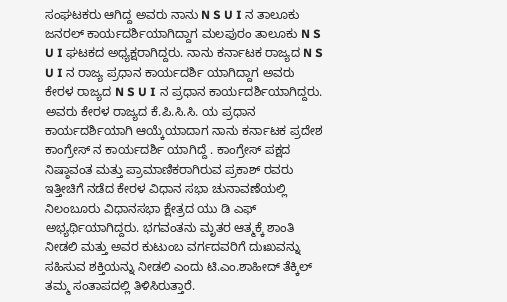ಸಂಘಟಕರು ಆಗಿದ್ದ ಅವರು ನಾನು N S U I ನ ತಾಲೂಕು ಜನರಲ್ ಕಾರ್ಯದರ್ಶಿಯಾಗಿದ್ದಾಗ ಮಲಪುರಂ ತಾಲೂಕು N S U I ಘಟಕದ ಅಧ್ಯಕ್ಷರಾಗಿದ್ದರು. ನಾನು ಕರ್ನಾಟಕ ರಾಜ್ಯದ N S U I ನ ರಾಜ್ಯ ಪ್ರಧಾನ ಕಾರ್ಯದರ್ಶಿ ಯಾಗಿದ್ದಾಗ ಅವರು ಕೇರಳ ರಾಜ್ಯದ N S U I ನ ಪ್ರಧಾನ ಕಾರ್ಯದರ್ಶಿಯಾಗಿದ್ದರು. ಅವರು ಕೇರಳ ರಾಜ್ಯದ ಕೆ.ಪಿ.ಸಿ.ಸಿ. ಯ ಪ್ರಧಾನ ಕಾರ್ಯದರ್ಶಿಯಾಗಿ ಆಯ್ಕೆಯಾದಾಗ ನಾನು ಕರ್ನಾಟಕ ಪ್ರದೇಶ ಕಾಂಗ್ರೇಸ್ ನ ಕಾರ್ಯದರ್ಶಿ ಯಾಗಿದ್ದೆ . ಕಾಂಗ್ರೇಸ್ ಪಕ್ಷದ ನಿಷ್ಠಾವಂತ ಮತ್ತು ಪ್ರಾಮಾಣಿಕರಾಗಿರುವ ಪ್ರಕಾಶ್ ರವರು ಇತ್ತೀಚಿಗೆ ನಡೆದ ಕೇರಳ ವಿಧಾನ ಸಭಾ ಚುನಾವಣೆಯಲ್ಲಿ ನಿಲಂಬೂರು ವಿಧಾನಸಭಾ ಕ್ಷೇತ್ರದ ಯು ಡಿ ಎಫ್ ಅಭ್ಯರ್ಥಿಯಾಗಿದ್ದರು. ಭಗವಂತನು ಮೃತರ ಆತ್ಮಕ್ಕೆ ಶಾಂತಿ ನೀಡಲಿ ಮತ್ತು ಅವರ ಕುಟುಂಬ ವರ್ಗದವರಿಗೆ ದುಃಖವನ್ನು ಸಹಿಸುವ ಶಕ್ತಿಯನ್ನು ನೀಡಲಿ ಎಂದು ಟಿ.ಎಂ.ಶಾಹೀದ್ ತೆಕ್ಕಿಲ್ ತಮ್ಮ ಸಂತಾಪದಲ್ಲಿ ತಿಳಿಸಿರುತ್ತಾರೆ.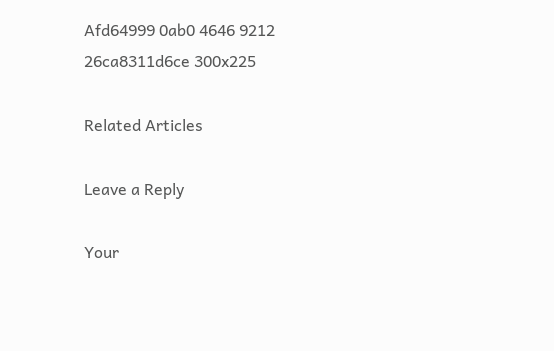Afd64999 0ab0 4646 9212 26ca8311d6ce 300x225

Related Articles

Leave a Reply

Your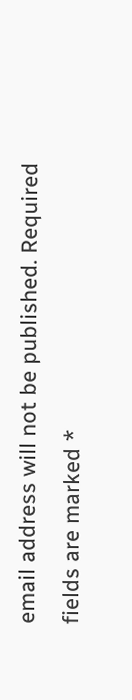email address will not be published. Required fields are marked *